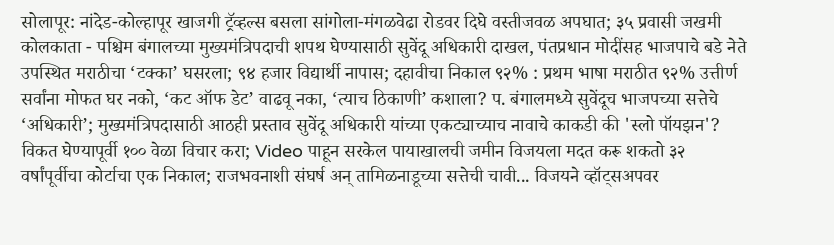सोलापूर: नांदेड-कोल्हापूर खाजगी ट्रॅव्हल्स बसला सांगोला-मंगळवेढा रोडवर दिघे वस्तीजवळ अपघात; ३५ प्रवासी जखमी कोलकाता - पश्चिम बंगालच्या मुख्यमंत्रिपदाची शपथ घेण्यासाठी सुवेंदू अधिकारी दाखल, पंतप्रधान मोदींसह भाजपाचे बडे नेते उपस्थित मराठीचा ‘टक्का’ घसरला; ९४ हजार विद्यार्थी नापास; दहावीचा निकाल ९२% : प्रथम भाषा मराठीत ९२% उत्तीर्ण सर्वांना मोफत घर नको, ‘कट ऑफ डेट’ वाढवू नका, ‘त्याच ठिकाणी’ कशाला? प. बंगालमध्ये सुवेंदूच भाजपच्या सत्तेचे ‘अधिकारी’; मुख्यमंत्रिपदासाठी आठही प्रस्ताव सुवेंदू अधिकारी यांच्या एकट्याच्याच नावाचे काकडी की 'स्लो पॉयझन'? विकत घेण्यापूर्वी १०० वेळा विचार करा; Video पाहून सरकेल पायाखालची जमीन विजयला मदत करू शकतो ३२ वर्षांपूर्वीचा कोर्टाचा एक निकाल; राजभवनाशी संघर्ष अन् तामिळनाडूच्या सत्तेची चावी... विजयने व्हॉट्सअपवर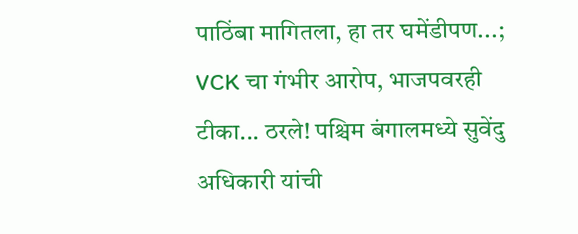पाठिंबा मागितला, हा तर घमेंडीपण...; VCK चा गंभीर आरोप, भाजपवरही टीका... ठरले! पश्चिम बंगालमध्ये सुवेंदु अधिकारी यांची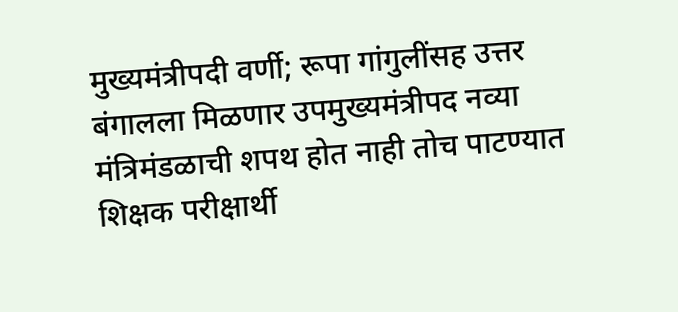मुख्यमंत्रीपदी वर्णी; रूपा गांगुलींसह उत्तर बंगालला मिळणार उपमुख्यमंत्रीपद नव्या मंत्रिमंडळाची शपथ होत नाही तोच पाटण्यात शिक्षक परीक्षार्थी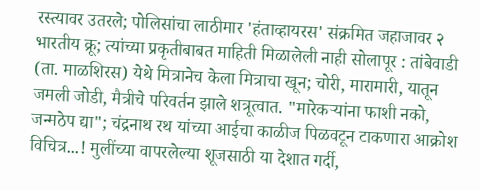रस्त्यावर उतरले; पोलिसांचा लाठीमार 'हंताव्हायरस' संक्रमित जहाजावर २ भारतीय क्रू; त्यांच्या प्रकृतीबाबत माहिती मिळालेली नाही सोलापूर : तांबेवाडी (ता. माळशिरस) येथे मित्रानेच केला मित्राचा खून; चोरी, मारामारी, यातून जमली जोडी, मैत्रीचे परिवर्तन झाले शत्रूत्वात. "मारेकऱ्यांना फाशी नको, जन्मठेप द्या"; चंद्रनाथ रथ यांच्या आईचा काळीज पिळवटून टाकणारा आक्रोश विचित्र...! मुलींच्या वापरलेल्या शूजसाठी या देशात गर्दी,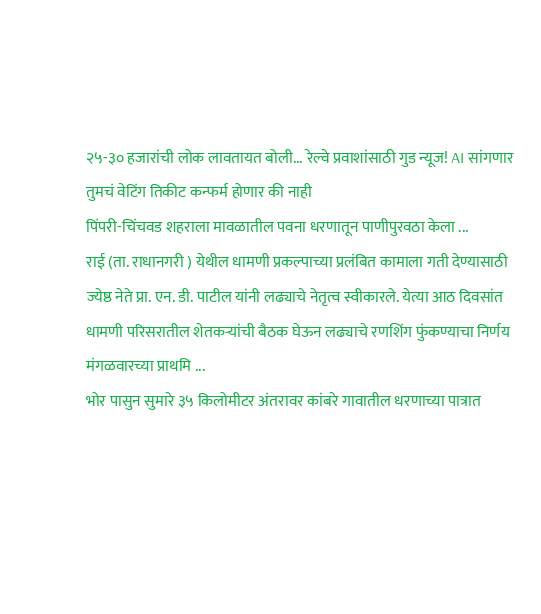२५-३० हजारांची लोक लावतायत बोली... रेल्वे प्रवाशांसाठी गुड न्यूज! AI सांगणार तुमचं वेटिंग तिकीट कन्फर्म होणार की नाही
पिंपरी-चिंचवड शहराला मावळातील पवना धरणातून पाणीपुरवठा केला ...
राई (ता. राधानगरी ) येथील धामणी प्रकल्पाच्या प्रलंबित कामाला गती देण्यासाठी ज्येष्ठ नेते प्रा. एन. डी. पाटील यांनी लढ्याचे नेतृत्व स्वीकारले. येत्या आठ दिवसांत धामणी परिसरातील शेतकऱ्यांची बैठक घेऊन लढ्याचे रणशिंग फुंकण्याचा निर्णय मंगळवारच्या प्राथमि ...
भोर पासुन सुमारे ३५ किलोमीटर अंतरावर कांबरे गावातील धरणाच्या पात्रात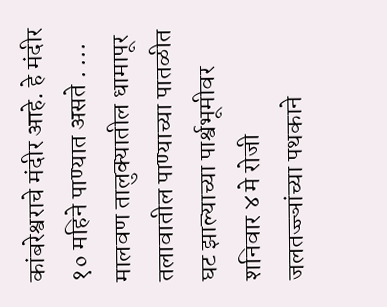कांबरेश्वराचे मंदीर आहे. हे मंदीर १० महिने पाण्यात असते . ...
मालवण तालुक्यातील धामापूर तलावातील पाण्याच्या पातळीत घट झाल्याच्या पार्श्वभूमीवर शनिवार ४ मे रोजी जलतज्ज्ञांच्या पथकाने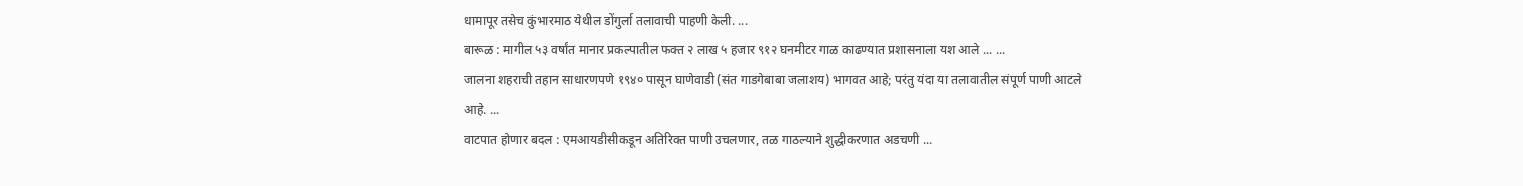धामापूर तसेच कुंभारमाठ येथील डोंगुर्ला तलावाची पाहणी केली. ...
बारूळ : मागील ५३ वर्षांत मानार प्रकल्पातील फक्त २ लाख ५ हजार ९१२ घनमीटर गाळ काढण्यात प्रशासनाला यश आले ... ...
जालना शहराची तहान साधारणपणे १९४० पासून घाणेवाडी (संत गाडगेबाबा जलाशय) भागवत आहे; परंतु यंदा या तलावातील संपूर्ण पाणी आटले आहे. ...
वाटपात होणार बदल : एमआयडीसीकडून अतिरिक्त पाणी उचलणार, तळ गाठल्याने शुद्धीकरणात अडचणी ...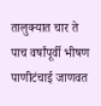तालुक्यात चार ते पाच वर्षांपूर्वी भीषण पाणीटंचाई जाणवत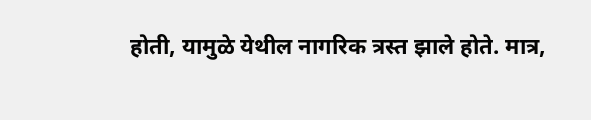होती, यामुळे येथील नागरिक त्रस्त झाले होते. मात्र,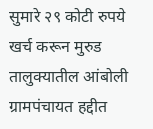सुमारे २९ कोटी रुपये खर्च करून मुरुड तालुक्यातील आंबोली ग्रामपंचायत हद्दीत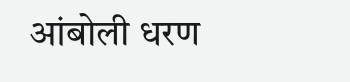आंबोली धरण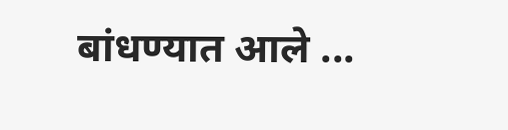बांधण्यात आले ...